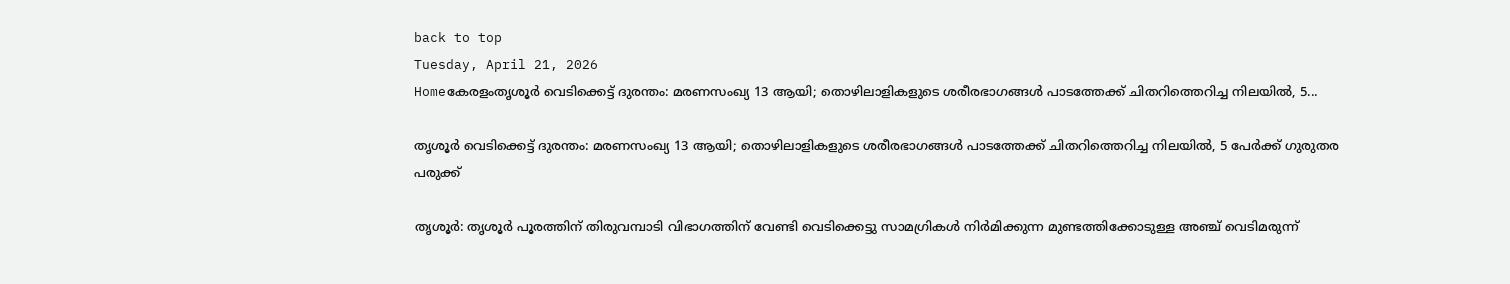back to top
Tuesday, April 21, 2026
Homeകേരളംതൃശൂർ വെടിക്കെട്ട് ദുരന്തം: മരണസംഖ്യ 13 ആയി; തൊഴിലാളികളുടെ ശരീരഭാഗങ്ങൾ പാടത്തേക്ക് ചിതറിത്തെറിച്ച നിലയിൽ, 5...

തൃശൂർ വെടിക്കെട്ട് ദുരന്തം: മരണസംഖ്യ 13 ആയി; തൊഴിലാളികളുടെ ശരീരഭാഗങ്ങൾ പാടത്തേക്ക് ചിതറിത്തെറിച്ച നിലയിൽ, 5 പേർക്ക് ഗുരുതര പരുക്ക്‌

തൃശൂർ: തൃശൂർ പൂരത്തിന് തിരുവമ്പാടി വിഭാഗത്തിന് വേണ്ടി വെടിക്കെട്ടു സാമഗ്രികൾ നിർമിക്കുന്ന മുണ്ടത്തിക്കോടുള്ള അഞ്ച് വെടിമരുന്ന്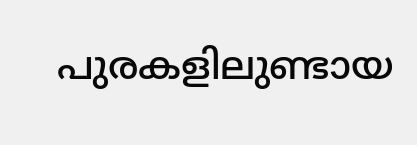പുരകളിലുണ്ടായ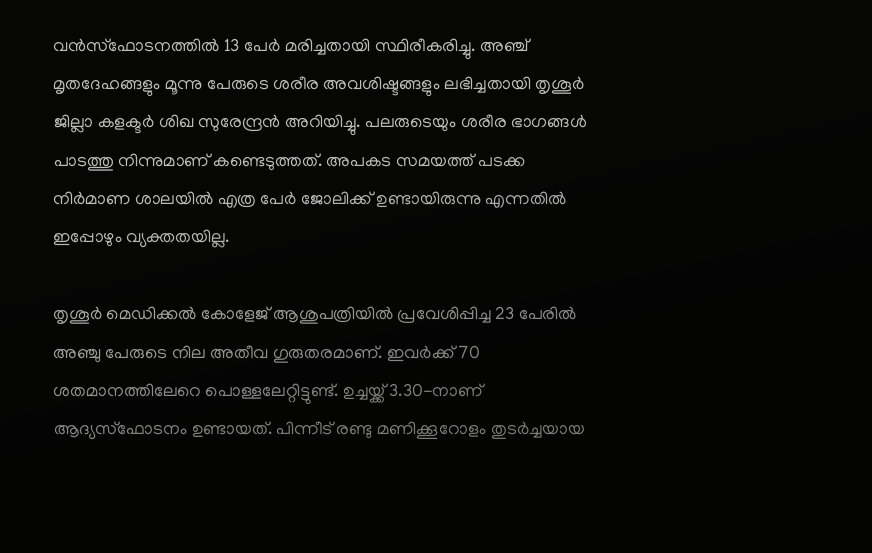വൻസ്‌ഫോടനത്തിൽ 13 പേർ മരിച്ചതായി സ്ഥിരീകരിച്ചു. അഞ്ച് മൃതദേഹങ്ങളും മൂന്നു പേരുടെ ശരീര അവശിഷ്ടങ്ങളും ലഭിച്ചതായി തൃശൂർ ജില്ലാ കളക്ടർ ശിഖ സുരേന്ദ്രൻ അറിയിച്ചു. പലരുടെയും ശരീര ഭാഗങ്ങൾ പാടത്തു നിന്നുമാണ് കണ്ടെടുത്തത്. അപകട സമയത്ത് പടക്ക നിർമാണ ശാലയിൽ എത്ര പേർ ജോലിക്ക് ഉണ്ടായിരുന്നു എന്നതിൽ ഇപ്പോഴും വ്യക്തതയില്ല.

തൃശൂർ മെഡിക്കൽ കോളേജ് ആശുപത്രിയിൽ പ്രവേശിപ്പിച്ച 23 പേരിൽ അഞ്ചു പേരുടെ നില അതീവ ഗുരുതരമാണ്. ഇവർക്ക് 70 ശതമാനത്തിലേറെ പൊള്ളലേറ്റിട്ടുണ്ട്. ഉച്ചയ്ക്ക് 3.30-നാണ് ആദ്യസ്‌ഫോടനം ഉണ്ടായത്. പിന്നീട് രണ്ടു മണിക്കൂറോളം തുടർച്ചയായ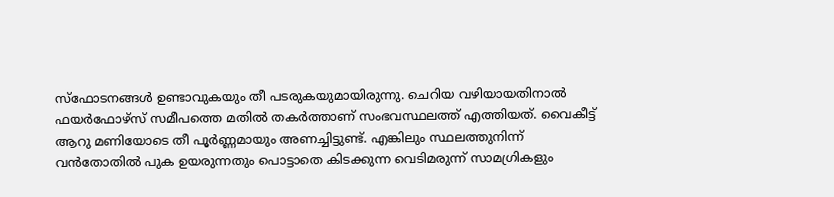സ്‌ഫോടനങ്ങൾ ഉണ്ടാവുകയും തീ പടരുകയുമായിരുന്നു. ചെറിയ വഴിയായതിനാൽ ഫയർഫോഴ്‌സ് സമീപത്തെ മതിൽ തകർത്താണ് സംഭവസ്ഥലത്ത് എത്തിയത്. വൈകീട്ട് ആറു മണിയോടെ തീ പൂർണ്ണമായും അണച്ചിട്ടുണ്ട്. എങ്കിലും സ്ഥലത്തുനിന്ന് വൻതോതിൽ പുക ഉയരുന്നതും പൊട്ടാതെ കിടക്കുന്ന വെടിമരുന്ന് സാമഗ്രികളും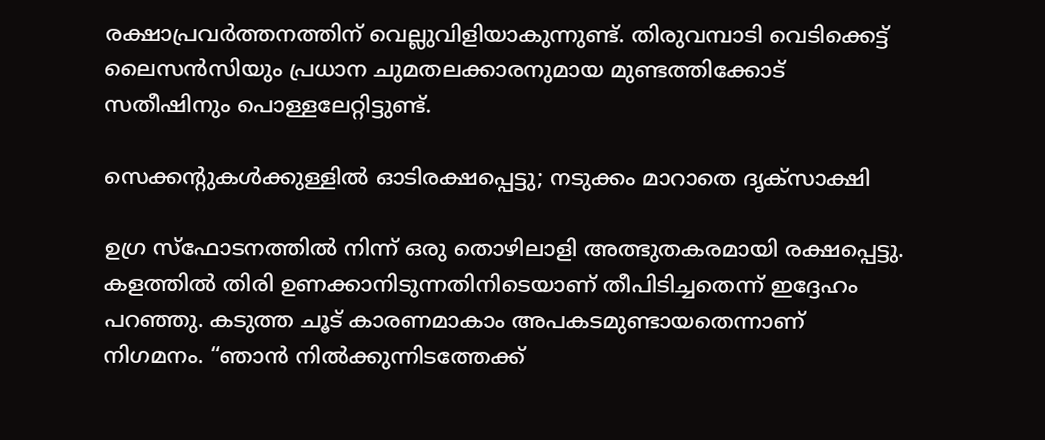രക്ഷാപ്രവർത്തനത്തിന് വെല്ലുവിളിയാകുന്നുണ്ട്. തിരുവമ്പാടി വെടിക്കെട്ട് ലൈസൻസിയും പ്രധാന ചുമതലക്കാരനുമായ മുണ്ടത്തിക്കോട് സതീഷിനും പൊള്ളലേറ്റിട്ടുണ്ട്.

സെക്കൻ്റുകൾക്കുള്ളിൽ ഓടിരക്ഷപ്പെട്ടു; നടുക്കം മാറാതെ ദൃക്സാക്ഷി

ഉഗ്ര സ്ഫോടനത്തിൽ നിന്ന് ഒരു തൊഴിലാളി അത്ഭുതകരമായി രക്ഷപ്പെട്ടു. കളത്തില്‍ തിരി ഉണക്കാനിടുന്നതിനിടെയാണ് തീപിടിച്ചതെന്ന് ഇദ്ദേഹം പറഞ്ഞു. കടുത്ത ചൂട് കാരണമാകാം അപകടമുണ്ടായതെന്നാണ് നിഗമനം. “ഞാൻ നിൽക്കുന്നിടത്തേക്ക്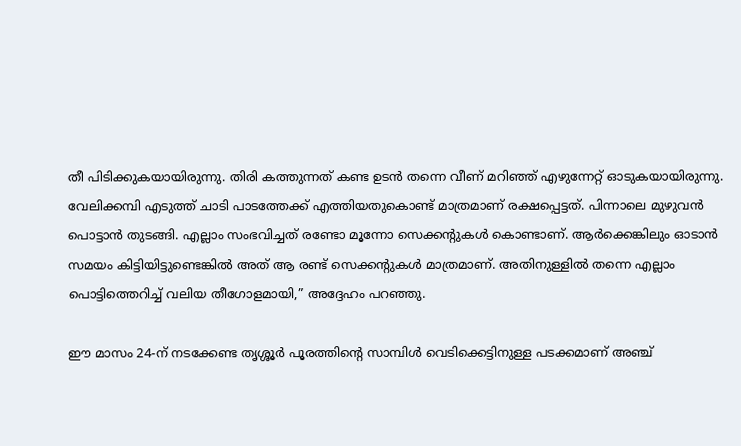തീ പിടിക്കുകയായിരുന്നു. തിരി കത്തുന്നത് കണ്ട ഉടൻ തന്നെ വീണ് മറിഞ്ഞ് എഴുന്നേറ്റ് ഓടുകയായിരുന്നു. വേലിക്കമ്പി എടുത്ത് ചാടി പാടത്തേക്ക് എത്തിയതുകൊണ്ട് മാത്രമാണ് രക്ഷപ്പെട്ടത്. പിന്നാലെ മുഴുവൻ പൊട്ടാൻ തുടങ്ങി. എല്ലാം സംഭവിച്ചത് രണ്ടോ മൂന്നോ സെക്കൻ്റുകൾ കൊണ്ടാണ്. ആർക്കെങ്കിലും ഓടാൻ സമയം കിട്ടിയിട്ടുണ്ടെങ്കില്‍ അത് ആ രണ്ട് സെക്കൻ്റുകൾ മാത്രമാണ്. അതിനുള്ളിൽ തന്നെ എല്ലാം പൊട്ടിത്തെറിച്ച് വലിയ തീഗോളമായി,” അദ്ദേഹം പറഞ്ഞു.

ഈ മാസം 24-ന് നടക്കേണ്ട തൃശ്ശൂർ പൂരത്തിന്റെ സാമ്പിൾ വെടിക്കെട്ടിനുള്ള പടക്കമാണ് അഞ്ച്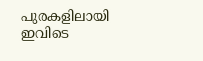പുരകളിലായി ഇവിടെ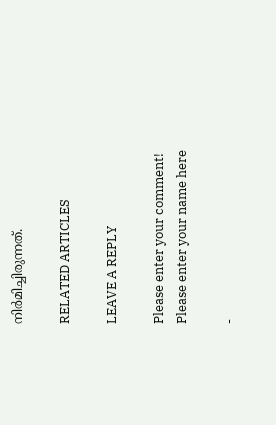നിർമിച്ചിരുന്നത്.

RELATED ARTICLES

LEAVE A REPLY

Please enter your comment!
Please enter your name here

-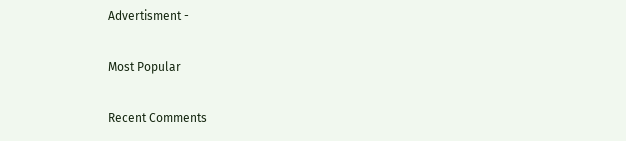Advertisment -

Most Popular

Recent Comments